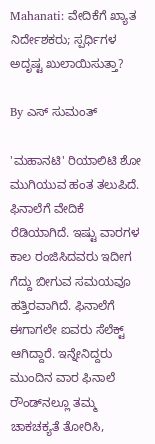Mahanati: ವೇದಿಕೆಗೆ ಖ್ಯಾತ ನಿರ್ದೇಶಕರು; ಸ್ಪರ್ಧಿಗಳ ಅದೃಷ್ಟ ಖುಲಾಯಿಸುತ್ತಾ?

By ಎಸ್ ಸುಮಂತ್

'ಮಹಾನಟಿ' ರಿಯಾಲಿಟಿ ಶೋ ಮುಗಿಯುವ ಹಂತ ತಲುಪಿದೆ. ಫಿನಾಲೆಗೆ ವೇದಿಕೆ ರೆಡಿಯಾಗಿದೆ. ಇಷ್ಟು ವಾರಗಳ ಕಾಲ ರಂಜಿಸಿದವರು ಇದೀಗ ಗೆದ್ದು ಬೀಗುವ ಸಮಯವೂ ಹತ್ತಿರವಾಗಿದೆ. ಫಿನಾಲೆಗೆ ಈಗಾಗಲೇ ಐವರು ಸೆಲೆಕ್ಟ್ ಆಗಿದ್ದಾರೆ. ಇನ್ನೇನಿದ್ದರು ಮುಂದಿನ ವಾರ ಫಿನಾಲೆ ರೌಂಡ್‌ನಲ್ಲೂ ತಮ್ಮ ಚಾಕಚಕ್ಯತೆ ತೋರಿಸಿ,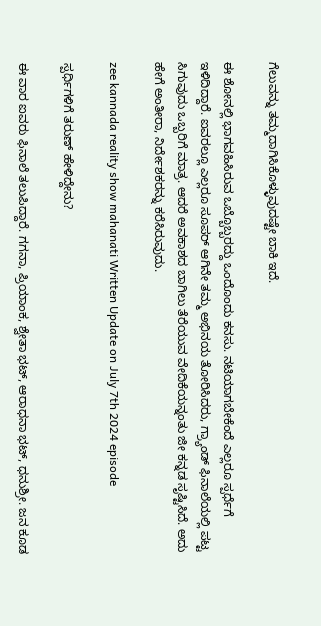ಗೆಲುವನ್ನು ತಮ್ಮದಾಗಿಸಿಕೊಳ್ಳುವುದಷ್ಟೇ ಬಾಕಿ ಇದೆ‌.

ಈ ಶೋನಲ್ಲಿ ಭಾಗವಹಿಸಿರುವ ಒಬ್ಬೊಬ್ಬರದ್ದು ಒಂದೊಂದು ಕನಸು. ನಟಿಯಾಗಬೇಕೆಂದೆ ಎಲ್ಲರೂ ಸ್ಪರ್ಧೆಗೆ ಇಳಿದಿದ್ದಾರೆ. ಐವರಲ್ಲೂ ಎಲ್ಲರೂ ಸೂಪರ್ ಆಗಿನೇ ತಮ್ಮ ಅಭಿನಯ ತೋರಿಸಿದರು, ಗ್ರ್ಯಾಂಡ್ ಫಿನಾಲೆಯಲ್ಲಿ ಪಟ್ಟ ಸಿಗುವುದು ಒಬ್ಬರಿಗೆ ಮಾತ್ರ. ಆದರೆ ಅವಕಾಶದ ಬಾಗಿಲು ತೆರೆಯುವ ವೇದಿಕೆಯನ್ನಂತು ಜೀ ಕನ್ನಡ ಸೃಷ್ಟಿಸಿದೆ. ಅದು ಹೇಗೆ ಅಂತೀರಾ, ನಿರ್ದೇಶಕರನ್ನು ಕರೆಸಿರುವುದು.

zee kannada reality show mahanati Written Update on July 7th 2024 episode

ಸ್ಪರ್ಧಿಗಳಿಗೆ ತರುಣ್ ಹೇಳಿದ್ದೇನು?

ಈ ವಾರ ಐವರು ಫಿನಾಲೆ ತಲುಪಿದ್ದಾರೆ. ಗಗನಾ, ಪ್ರಿಯಾಂಕ, ಶ್ವೇತಾ ಭಟ್, ಆರಾಧನಾ ಭಟ್, ಧನುಶ್ರೀ. ಜನ ಕೂಡ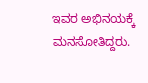ಇವರ ಅಭಿನಯಕ್ಕೆ ಮನಸೋತಿದ್ದರು.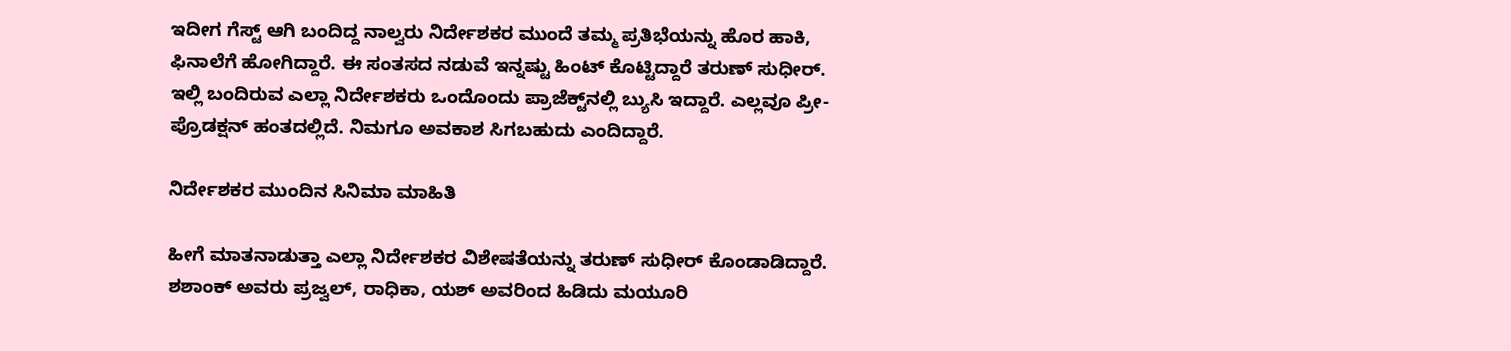ಇದೀಗ ಗೆಸ್ಟ್ ಆಗಿ ಬಂದಿದ್ದ ನಾಲ್ವರು ನಿರ್ದೇಶಕರ ಮುಂದೆ ತಮ್ಮ ಪ್ರತಿಭೆಯನ್ನು ಹೊರ ಹಾಕಿ, ಫಿನಾಲೆಗೆ ಹೋಗಿದ್ದಾರೆ. ಈ ಸಂತಸದ ನಡುವೆ ಇನ್ನಷ್ಟು ಹಿಂಟ್ ಕೊಟ್ಟಿದ್ದಾರೆ ತರುಣ್ ಸುಧೀರ್. ಇಲ್ಲಿ ಬಂದಿರುವ ಎಲ್ಲಾ ನಿರ್ದೇಶಕರು ಒಂದೊಂದು ಪ್ರಾಜೆಕ್ಟ್‌ನಲ್ಲಿ ಬ್ಯುಸಿ ಇದ್ದಾರೆ. ಎಲ್ಲವೂ ಪ್ರೀ-ಪ್ರೊಡಕ್ಷನ್ ಹಂತದಲ್ಲಿದೆ. ನಿಮಗೂ ಅವಕಾಶ ಸಿಗಬಹುದು ಎಂದಿದ್ದಾರೆ.

ನಿರ್ದೇಶಕರ ಮುಂದಿನ ಸಿನಿಮಾ ಮಾಹಿತಿ

ಹೀಗೆ ಮಾತನಾಡುತ್ತಾ ಎಲ್ಲಾ ನಿರ್ದೇಶಕರ ವಿಶೇಷತೆಯನ್ನು ತರುಣ್ ಸುಧೀರ್ ಕೊಂಡಾಡಿದ್ದಾರೆ. ಶಶಾಂಕ್ ಅವರು ಪ್ರಜ್ವಲ್, ರಾಧಿಕಾ, ಯಶ್ ಅವರಿಂದ ಹಿಡಿದು ಮಯೂರಿ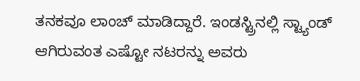ತನಕವೂ ಲಾಂಚ್ ಮಾಡಿದ್ದಾರೆ. ಇಂಡಸ್ಟ್ರಿನಲ್ಲಿ ಸ್ಟ್ಯಾಂಡ್ ಆಗಿರುವಂತ ಎಷ್ಟೋ ನಟರನ್ನು ಅವರು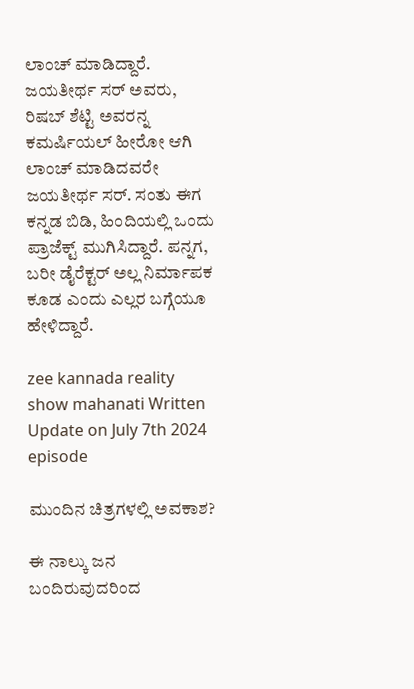ಲಾಂಚ್ ಮಾಡಿದ್ದಾರೆ. ಜಯತೀರ್ಥ ಸರ್ ಅವರು, ರಿಷಬ್ ಶೆಟ್ಟಿ ಅವರನ್ನ ಕಮರ್ಷಿಯಲ್ ಹೀರೋ ಆಗಿ ಲಾಂಚ್ ಮಾಡಿದವರೇ ಜಯತೀರ್ಥ‌ ಸರ್. ಸಂತು ಈಗ ಕನ್ನಡ ಬಿಡಿ, ಹಿಂದಿಯಲ್ಲಿ ಒಂದು ಪ್ರಾಜೆಕ್ಟ್ ಮುಗಿಸಿದ್ದಾರೆ. ಪನ್ನಗ, ಬರೀ ಡೈರೆಕ್ಟರ್ ಅಲ್ಲ ನಿರ್ಮಾಪಕ ಕೂಡ ಎಂದು ಎಲ್ಲರ ಬಗ್ಗೆಯೂ ಹೇಳಿದ್ದಾರೆ.

zee kannada reality show mahanati Written Update on July 7th 2024 episode

ಮುಂದಿನ ಚಿತ್ರಗಳಲ್ಲಿ ಅವಕಾಶ?

ಈ ನಾಲ್ಕು ಜನ ಬಂದಿರುವುದರಿಂದ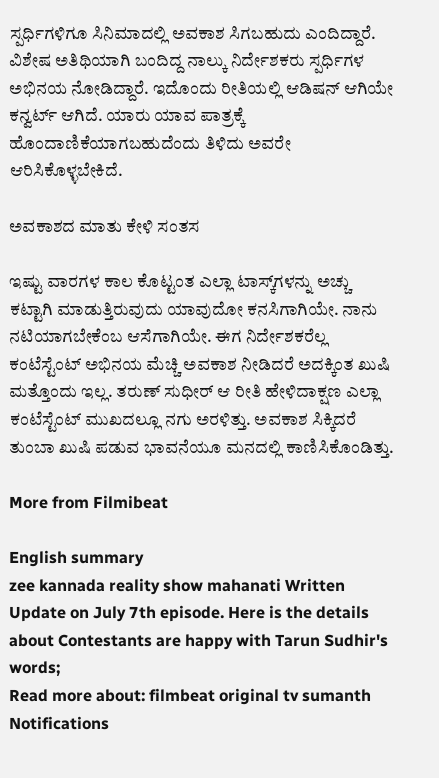ಸ್ಪರ್ಧಿಗಳಿಗೂ ಸಿನಿಮಾದಲ್ಲಿ ಅವಕಾಶ ಸಿಗಬಹುದು ಎಂದಿದ್ದಾರೆ. ವಿಶೇಷ ಅತಿಥಿಯಾಗಿ ಬಂದಿದ್ದ ನಾಲ್ಕು ನಿರ್ದೇಶಕರು ಸ್ಪರ್ಧಿಗಳ ಅಭಿನಯ ನೋಡಿದ್ದಾರೆ. ಇದೊಂದು ರೀತಿಯಲ್ಲಿ ಆಡಿಷನ್ ಆಗಿಯೇ ಕನ್ವರ್ಟ್ ಆಗಿದೆ. ಯಾರು ಯಾವ ಪಾತ್ರಕ್ಕೆ ಹೊಂದಾಣಿಕೆಯಾಗಬಹುದೆಂದು ತಿಳಿದು ಅವರೇ ಆರಿಸಿಕೊಳ್ಳಬೇಕಿದೆ.

ಅವಕಾಶದ ಮಾತು ಕೇಳಿ ಸಂತಸ

ಇಷ್ಟು ವಾರಗಳ ಕಾಲ ಕೊಟ್ಟಂತ ಎಲ್ಲಾ ಟಾಸ್ಕ್‌ಗಳನ್ನು ಅಚ್ಚು ಕಟ್ಟಾಗಿ ಮಾಡುತ್ತಿರುವುದು ಯಾವುದೋ ಕನಸಿಗಾಗಿಯೇ. ನಾನು ನಟಿಯಾಗಬೇಕೆಂಬ ಆಸೆಗಾಗಿಯೇ. ಈಗ ನಿರ್ದೇಶಕರೆಲ್ಲ ಕಂಟೆಸ್ಟೆಂಟ್ ಅಭಿನಯ ಮೆಚ್ಚಿ ಅವಕಾಶ ನೀಡಿದರೆ ಅದಕ್ಕಿಂತ ಖುಷಿ ಮತ್ತೊಂದು ಇಲ್ಲ. ತರುಣ್ ಸುಧೀರ್ ಆ ರೀತಿ ಹೇಳಿದಾಕ್ಷಣ ಎಲ್ಲಾ ಕಂಟೆಸ್ಟೆಂಟ್ ಮುಖದಲ್ಲೂ ನಗು ಅರಳಿತ್ತು. ಅವಕಾಶ ಸಿಕ್ಕಿದರೆ ತುಂಬಾ ಖುಷಿ ಪಡುವ ಭಾವನೆಯೂ ಮನದಲ್ಲಿ ಕಾಣಿಸಿಕೊಂಡಿತ್ತು.

More from Filmibeat

English summary
zee kannada reality show mahanati Written Update on July 7th episode. Here is the details about Contestants are happy with Tarun Sudhir's words;
Read more about: filmbeat original tv sumanth
Notifications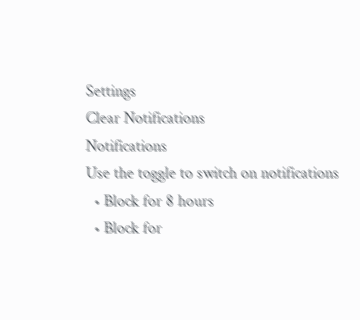Settings
Clear Notifications
Notifications
Use the toggle to switch on notifications
  • Block for 8 hours
  • Block for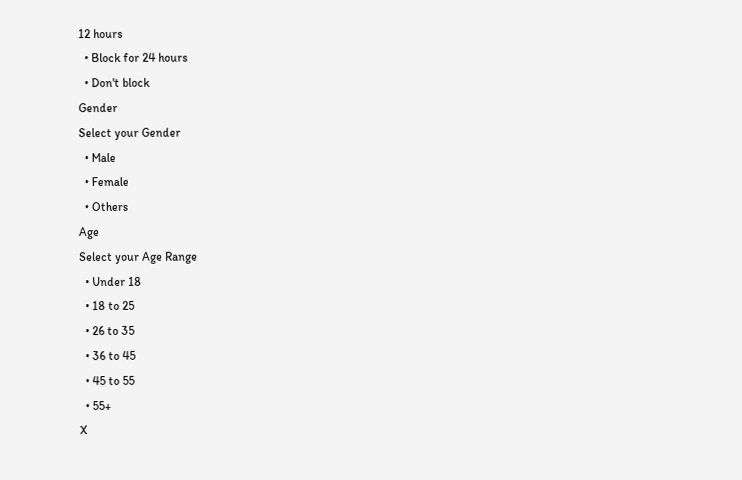12 hours
  • Block for 24 hours
  • Don't block
Gender
Select your Gender
  • Male
  • Female
  • Others
Age
Select your Age Range
  • Under 18
  • 18 to 25
  • 26 to 35
  • 36 to 45
  • 45 to 55
  • 55+
X